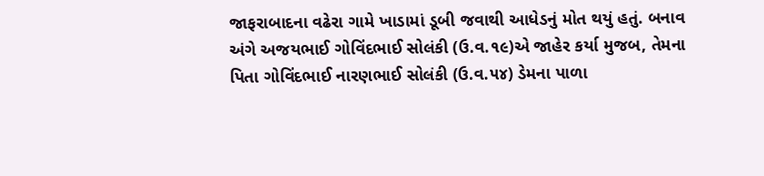જાફરાબાદના વઢેરા ગામે ખાડામાં ડૂબી જવાથી આધેડનું મોત થયું હતું. બનાવ અંગે અજયભાઈ ગોવિંદભાઈ સોલંકી (ઉ.વ.૧૯)એ જાહેર કર્યા મુજબ, તેમના પિતા ગોવિંદભાઈ નારણભાઈ સોલંકી (ઉ.વ.૫૪) ડેમના પાળા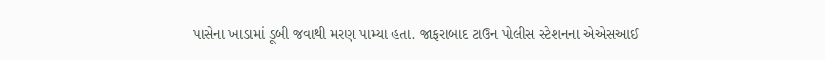પાસેના ખાડામાં ડૂબી જવાથી મરણ પામ્યા હતા. જાફરાબાદ ટાઉન પોલીસ સ્ટેશનના એએસઆઈ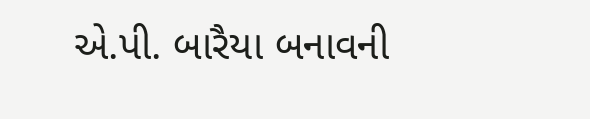એ.પી. બારૈયા બનાવની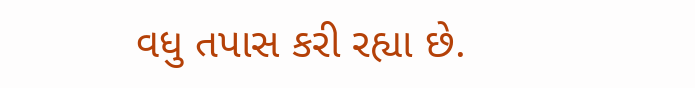વધુ તપાસ કરી રહ્યા છે.